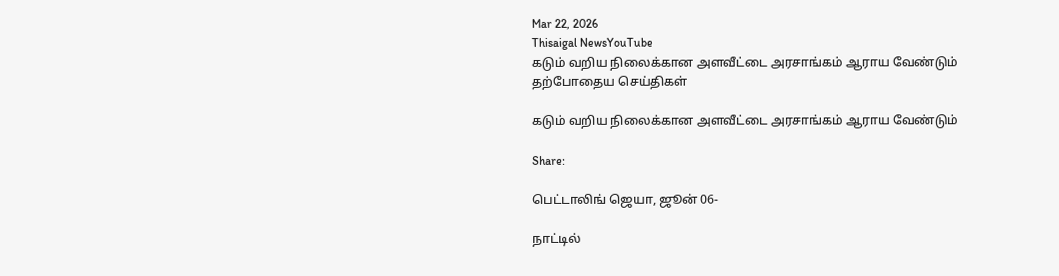Mar 22, 2026
Thisaigal NewsYouTube
கடும் வறிய நிலைக்கான அளவீட்டை அரசாங்கம் ஆராய வேண்டும்
தற்போதைய செய்திகள்

கடும் வறிய நிலைக்கான அளவீட்டை அரசாங்கம் ஆராய வேண்டும்

Share:

பெட்டாலிங் ஜெயா, ஜூன் 06-

நாட்டில்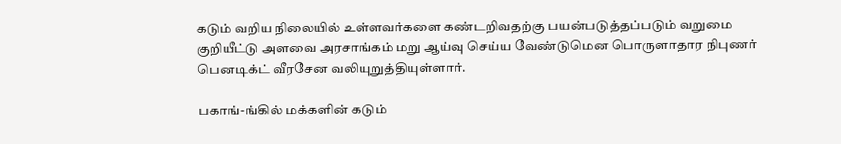கடும் வறிய நிலையில் உள்ளவர்களை கண்டறிவதற்கு பயன்படுத்தப்படும் வறுமை குறியீட்டு அளவை அரசாங்கம் மறு ஆய்வு செய்ய வேண்டுமென பொருளாதார நிபுணர் பெனடிக்ட் வீரசேன வலியுறுத்தியுள்ளார்.

பகாங்-ங்கில் மக்களின் கடும்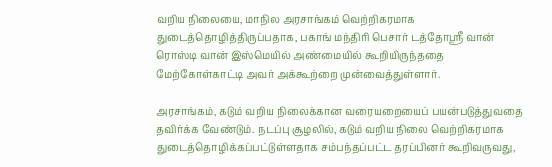வறிய நிலையை, மாநில அரசாங்கம் வெற்றிகரமாக துடைத்தொழித்திருப்பதாக, பகாங் மந்திரி பெசார் டத்தோஸ்ரீ வான் ரொஸ்டி வான் இஸ்மெயில் அண்மையில் கூறியிருந்ததை மேற்கோள்காட்டி அவர் அக்கூற்றை முன்வைத்துள்ளார்.

அரசாங்கம், கடும் வறிய நிலைக்கான வரையறையைப் பயன்படுத்துவதை தவிர்க்க வேண்டும். நடப்பு சூழலில், கடும் வறிய நிலை வெற்றிகரமாக துடைத்தொழிக்கப்பட்டுள்ளதாக சம்பந்தப்பட்ட தரப்பினர் கூறிவருவது,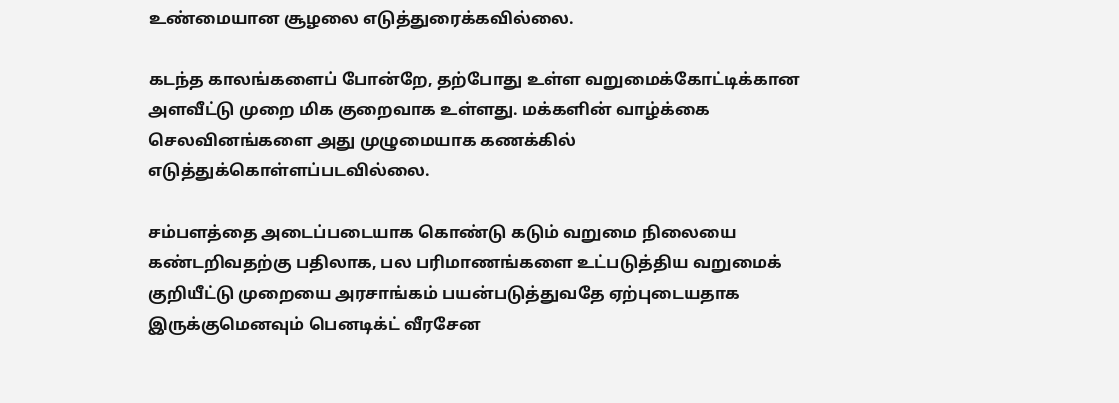உண்மையான சூழலை எடுத்துரைக்கவில்லை.

கடந்த காலங்களைப் போன்றே, தற்போது உள்ள வறுமைக்கோட்டிக்கான அளவீட்டு முறை மிக குறைவாக உள்ளது. மக்களின் வாழ்க்கை செலவினங்களை அது முழுமையாக கணக்கில் எடுத்துக்கொள்ளப்படவில்லை.

சம்பளத்தை அடைப்படையாக கொண்டு கடும் வறுமை நிலையை கண்டறிவதற்கு பதிலாக, பல பரிமாணங்களை உட்படுத்திய வறுமைக் குறியீட்டு முறையை அரசாங்கம் பயன்படுத்துவதே ஏற்புடையதாக இருக்குமெனவும் பெனடிக்ட் வீரசேன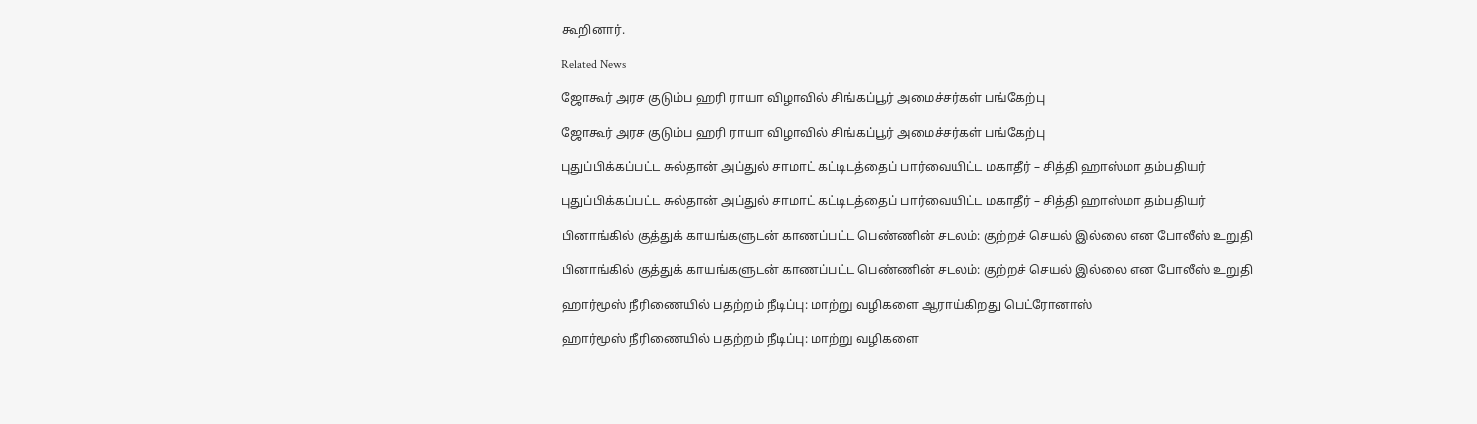கூறினார்.

Related News

ஜோகூர் அரச குடும்ப ஹரி ராயா விழாவில் சிங்கப்பூர் அமைச்சர்கள் பங்கேற்பு

ஜோகூர் அரச குடும்ப ஹரி ராயா விழாவில் சிங்கப்பூர் அமைச்சர்கள் பங்கேற்பு

புதுப்பிக்கப்பட்ட சுல்தான் அப்துல் சாமாட் கட்டிடத்தைப் பார்வையிட்ட மகாதீர் – சித்தி ஹாஸ்மா தம்பதியர்

புதுப்பிக்கப்பட்ட சுல்தான் அப்துல் சாமாட் கட்டிடத்தைப் பார்வையிட்ட மகாதீர் – சித்தி ஹாஸ்மா தம்பதியர்

பினாங்கில் குத்துக் காயங்களுடன் காணப்பட்ட பெண்ணின் சடலம்: குற்றச் செயல் இல்லை என போலீஸ் உறுதி

பினாங்கில் குத்துக் காயங்களுடன் காணப்பட்ட பெண்ணின் சடலம்: குற்றச் செயல் இல்லை என போலீஸ் உறுதி

ஹார்மூஸ் நீரிணையில் பதற்றம் நீடிப்பு: மாற்று வழிகளை ஆராய்கிறது பெட்ரோனாஸ்

ஹார்மூஸ் நீரிணையில் பதற்றம் நீடிப்பு: மாற்று வழிகளை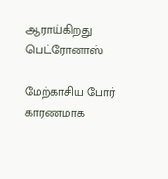ஆராய்கிறது பெட்ரோனாஸ்

மேற்காசிய போர் காரணமாக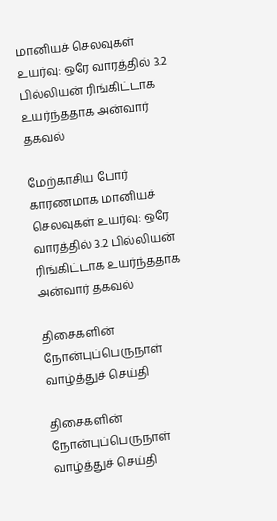மானியச் செலவுகள் உயர்வு: ஒரே வாரத்தில் 3.2 பில்லியன் ரிங்கிட்டாக உயர்ந்ததாக அன்வார் தகவல்

மேற்காசிய போர் காரணமாக மானியச் செலவுகள் உயர்வு: ஒரே வாரத்தில் 3.2 பில்லியன் ரிங்கிட்டாக உயர்ந்ததாக அன்வார் தகவல்

திசைகளின் நோன்புப்பெருநாள் வாழ்த்துச் செய்தி

திசைகளின் நோன்புப்பெருநாள் வாழ்த்துச் செய்தி